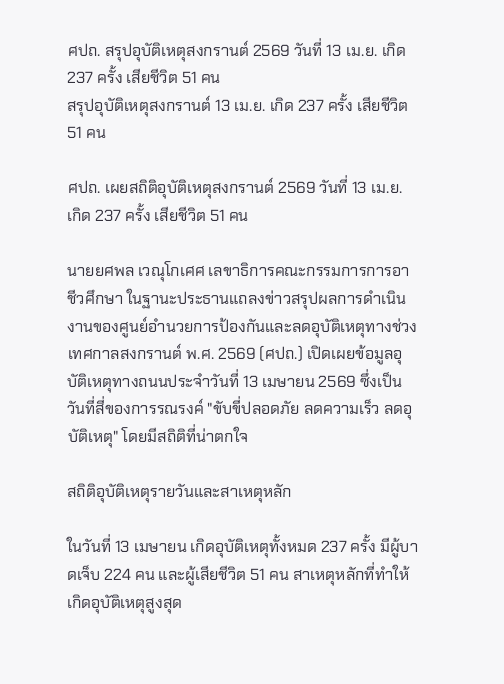ศปถ. สรุปอุบัติเหตุสงกรานต์ 2569 วันที่ 13 เม.ย. เกิด 237 ครั้ง เสียชีวิต 51 คน
สรุปอุบัติเหตุสงกรานต์ 13 เม.ย. เกิด 237 ครั้ง เสียชีวิต 51 คน

ศปถ. เผยสถิติอุบัติเหตุสงกรานต์ 2569 วันที่ 13 เม.ย. เกิด 237 ครั้ง เสียชีวิต 51 คน

นายยศพล เวณุโกเศศ เลขาธิการคณะกรรมการการอาชีวศึกษา ในฐานะประธานแถลงข่าวสรุปผลการดำเนินงานของศูนย์อำนวยการป้องกันและลดอุบัติเหตุทางช่วงเทศกาลสงกรานต์ พ.ศ. 2569 (ศปถ.) เปิดเผยข้อมูลอุบัติเหตุทางถนนประจำวันที่ 13 เมษายน 2569 ซึ่งเป็นวันที่สี่ของการรณรงค์ "ขับขี่ปลอดภัย ลดความเร็ว ลดอุบัติเหตุ" โดยมีสถิติที่น่าตกใจ

สถิติอุบัติเหตุรายวันและสาเหตุหลัก

ในวันที่ 13 เมษายน เกิดอุบัติเหตุทั้งหมด 237 ครั้ง มีผู้บาดเจ็บ 224 คน และผู้เสียชีวิต 51 คน สาเหตุหลักที่ทำให้เกิดอุบัติเหตุสูงสุด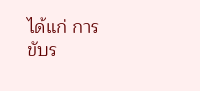ได้แก่ การขับร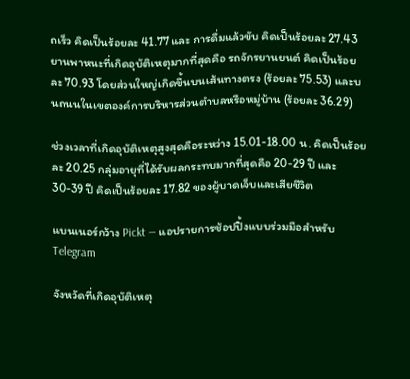ถเร็ว คิดเป็นร้อยละ 41.77 และ การดื่มแล้วขับ คิดเป็นร้อยละ 27.43 ยานพาหนะที่เกิดอุบัติเหตุมากที่สุดคือ รถจักรยานยนต์ คิดเป็นร้อยละ 70.93 โดยส่วนใหญ่เกิดขึ้นบนเส้นทางตรง (ร้อยละ 75.53) และบนถนนในเขตองค์การบริหารส่วนตำบลหรือหมู่บ้าน (ร้อยละ 36.29)

ช่วงเวลาที่เกิดอุบัติเหตุสูงสุดคือระหว่าง 15.01-18.00 น. คิดเป็นร้อยละ 20.25 กลุ่มอายุที่ได้รับผลกระทบมากที่สุดคือ 20-29 ปี และ 30-39 ปี คิดเป็นร้อยละ 17.82 ของผู้บาดเจ็บและเสียชีวิต

แบนเนอร์กว้าง Pickt — แอปรายการช้อปปิ้งแบบร่วมมือสำหรับ Telegram

จังหวัดที่เกิดอุบัติเหตุ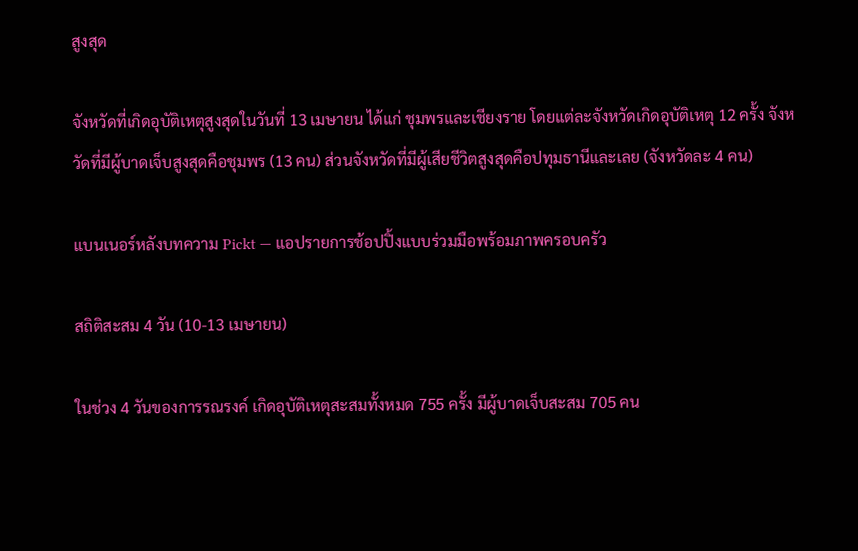สูงสุด

จังหวัดที่เกิดอุบัติเหตุสูงสุดในวันที่ 13 เมษายน ได้แก่ ชุมพรและเชียงราย โดยแต่ละจังหวัดเกิดอุบัติเหตุ 12 ครั้ง จังหวัดที่มีผู้บาดเจ็บสูงสุดคือชุมพร (13 คน) ส่วนจังหวัดที่มีผู้เสียชีวิตสูงสุดคือปทุมธานีและเลย (จังหวัดละ 4 คน)

แบนเนอร์หลังบทความ Pickt — แอปรายการช้อปปิ้งแบบร่วมมือพร้อมภาพครอบครัว

สถิติสะสม 4 วัน (10-13 เมษายน)

ในช่วง 4 วันของการรณรงค์ เกิดอุบัติเหตุสะสมทั้งหมด 755 ครั้ง มีผู้บาดเจ็บสะสม 705 คน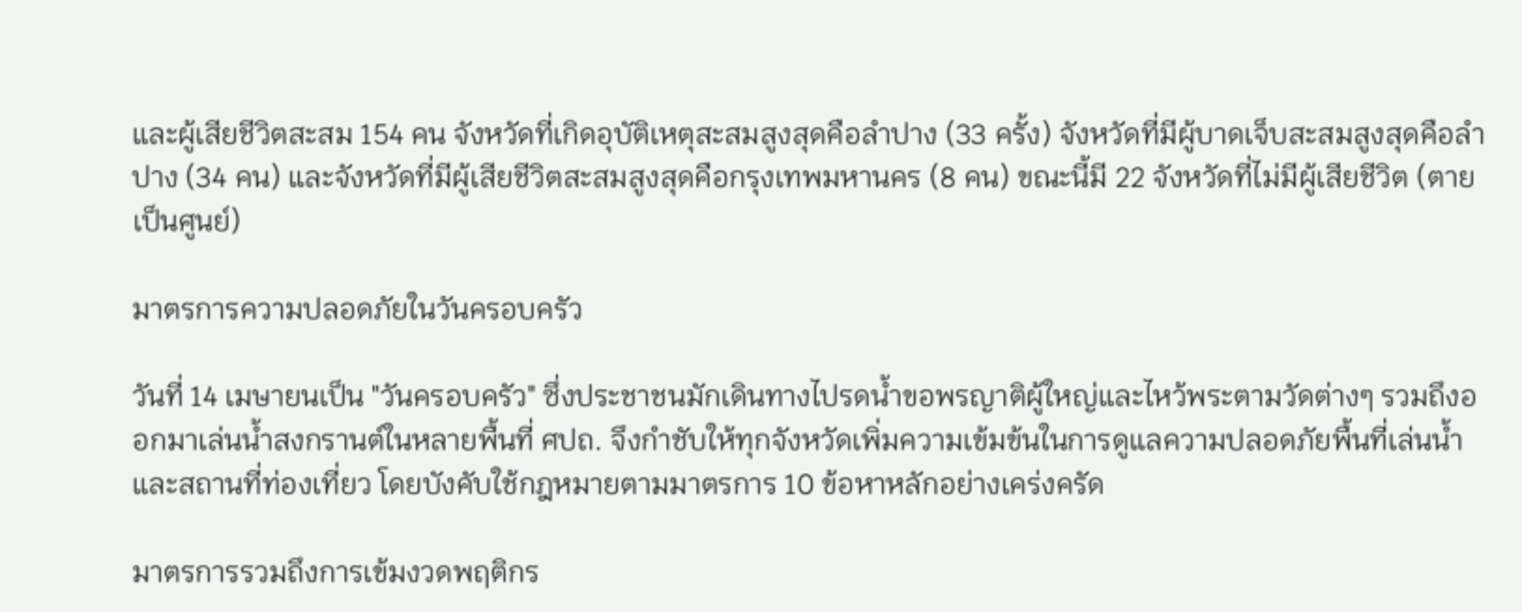และผู้เสียชีวิตสะสม 154 คน จังหวัดที่เกิดอุบัติเหตุสะสมสูงสุดคือลำปาง (33 ครั้ง) จังหวัดที่มีผู้บาดเจ็บสะสมสูงสุดคือลำปาง (34 คน) และจังหวัดที่มีผู้เสียชีวิตสะสมสูงสุดคือกรุงเทพมหานคร (8 คน) ขณะนี้มี 22 จังหวัดที่ไม่มีผู้เสียชีวิต (ตายเป็นศูนย์)

มาตรการความปลอดภัยในวันครอบครัว

วันที่ 14 เมษายนเป็น "วันครอบครัว" ซึ่งประชาชนมักเดินทางไปรดน้ำขอพรญาติผู้ใหญ่และไหว้พระตามวัดต่างๆ รวมถึงออกมาเล่นน้ำสงกรานต์ในหลายพื้นที่ ศปถ. จึงกำชับให้ทุกจังหวัดเพิ่มความเข้มข้นในการดูแลความปลอดภัยพื้นที่เล่นน้ำและสถานที่ท่องเที่ยว โดยบังคับใช้กฎหมายตามมาตรการ 10 ข้อหาหลักอย่างเคร่งครัด

มาตรการรวมถึงการเข้มงวดพฤติกร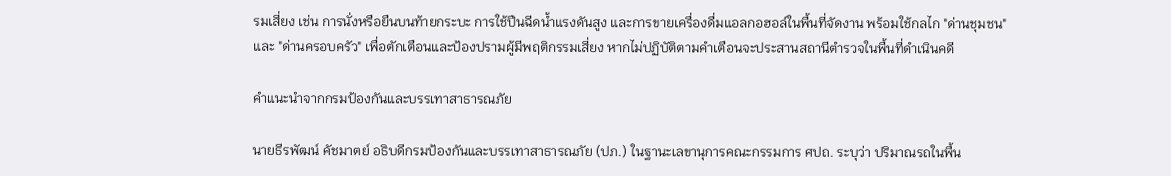รมเสี่ยง เช่น การนั่งหรือยืนบนท้ายกระบะ การใช้ปืนฉีดน้ำแรงดันสูง และการขายเครื่องดื่มแอลกอฮอล์ในพื้นที่จัดงาน พร้อมใช้กลไก "ด่านชุมชน" และ "ด่านครอบครัว" เพื่อตักเตือนและป้องปรามผู้มีพฤติกรรมเสี่ยง หากไม่ปฏิบัติตามคำเตือนจะประสานสถานีตำรวจในพื้นที่ดำเนินคดี

คำแนะนำจากกรมป้องกันและบรรเทาสาธารณภัย

นายธีรพัฒน์ คัชมาตย์ อธิบดีกรมป้องกันและบรรเทาสาธารณภัย (ปภ.) ในฐานะเลขานุการคณะกรรมการ ศปถ. ระบุว่า ปริมาณรถในพื้น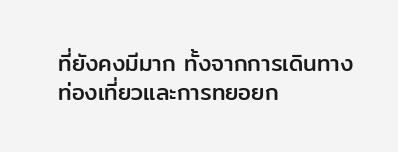ที่ยังคงมีมาก ทั้งจากการเดินทางท่องเที่ยวและการทยอยก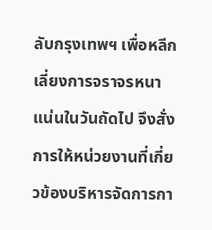ลับกรุงเทพฯ เพื่อหลีกเลี่ยงการจราจรหนาแน่นในวันถัดไป จึงสั่งการให้หน่วยงานที่เกี่ยวข้องบริหารจัดการกา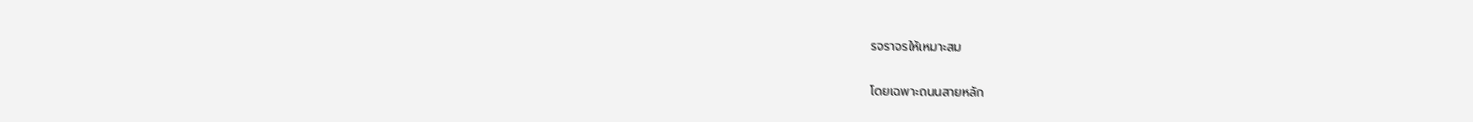รจราจรให้เหมาะสม

โดยเฉพาะถนนสายหลัก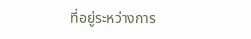ที่อยู่ระหว่างการ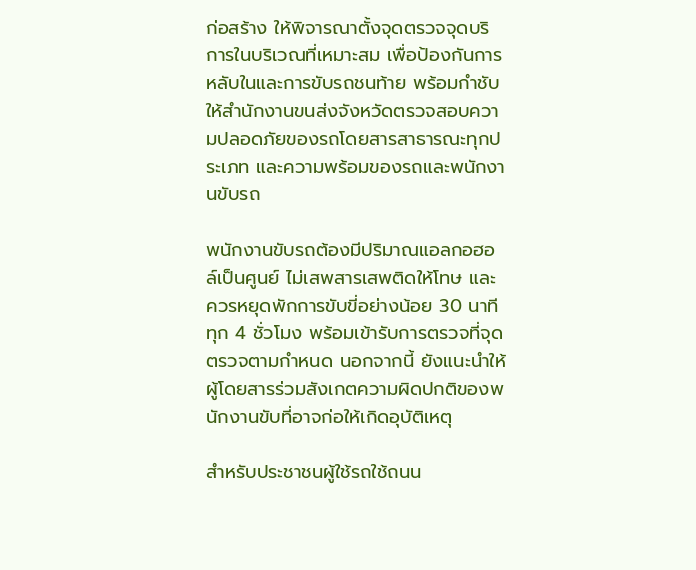ก่อสร้าง ให้พิจารณาตั้งจุดตรวจจุดบริการในบริเวณที่เหมาะสม เพื่อป้องกันการหลับในและการขับรถชนท้าย พร้อมกำชับให้สำนักงานขนส่งจังหวัดตรวจสอบความปลอดภัยของรถโดยสารสาธารณะทุกประเภท และความพร้อมของรถและพนักงานขับรถ

พนักงานขับรถต้องมีปริมาณแอลกอฮอล์เป็นศูนย์ ไม่เสพสารเสพติดให้โทษ และควรหยุดพักการขับขี่อย่างน้อย 30 นาที ทุก 4 ชั่วโมง พร้อมเข้ารับการตรวจที่จุดตรวจตามกำหนด นอกจากนี้ ยังแนะนำให้ผู้โดยสารร่วมสังเกตความผิดปกติของพนักงานขับที่อาจก่อให้เกิดอุบัติเหตุ

สำหรับประชาชนผู้ใช้รถใช้ถนน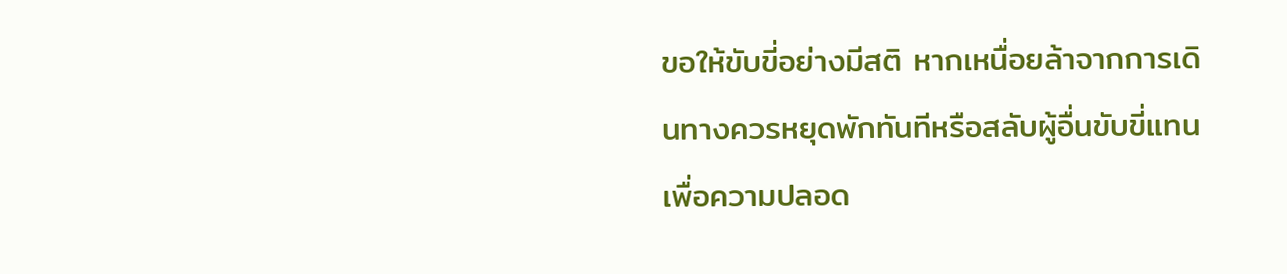ขอให้ขับขี่อย่างมีสติ หากเหนื่อยล้าจากการเดินทางควรหยุดพักทันทีหรือสลับผู้อื่นขับขี่แทน เพื่อความปลอด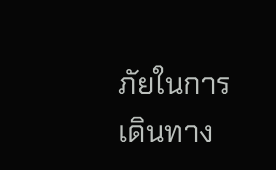ภัยในการเดินทาง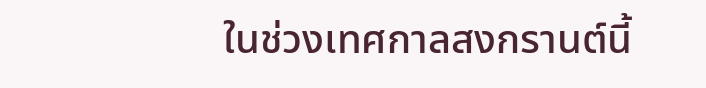ในช่วงเทศกาลสงกรานต์นี้